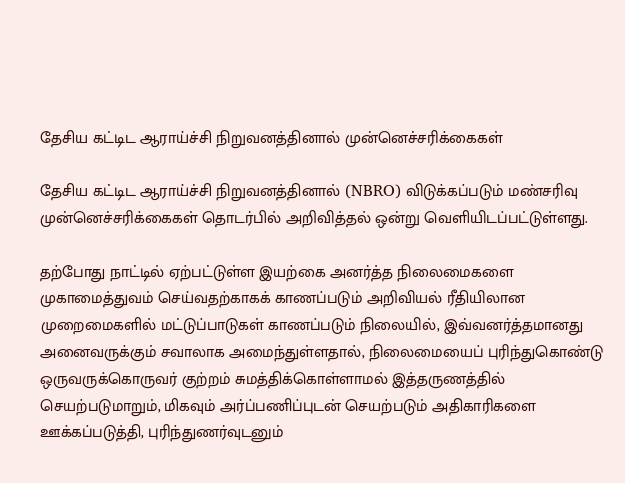தேசிய கட்டிட ஆராய்ச்சி நிறுவனத்தினால் முன்னெச்சரிக்கைகள்

தேசிய கட்டிட ஆராய்ச்சி நிறுவனத்தினால் (NBRO) விடுக்கப்படும் மண்சரிவு முன்னெச்சரிக்கைகள் தொடர்பில் அறிவித்தல் ஒன்று வெளியிடப்பட்டுள்ளது.

தற்போது நாட்டில் ஏற்பட்டுள்ள இயற்கை அனர்த்த நிலைமைகளை முகாமைத்துவம் செய்வதற்காகக் காணப்படும் அறிவியல் ரீதியிலான முறைமைகளில் மட்டுப்பாடுகள் காணப்படும் நிலையில், இவ்வனர்த்தமானது அனைவருக்கும் சவாலாக அமைந்துள்ளதால், நிலைமையைப் புரிந்துகொண்டு ஒருவருக்கொருவர் குற்றம் சுமத்திக்கொள்ளாமல் இத்தருணத்தில் செயற்படுமாறும், மிகவும் அர்ப்பணிப்புடன் செயற்படும் அதிகாரிகளை ஊக்கப்படுத்தி, புரிந்துணர்வுடனும்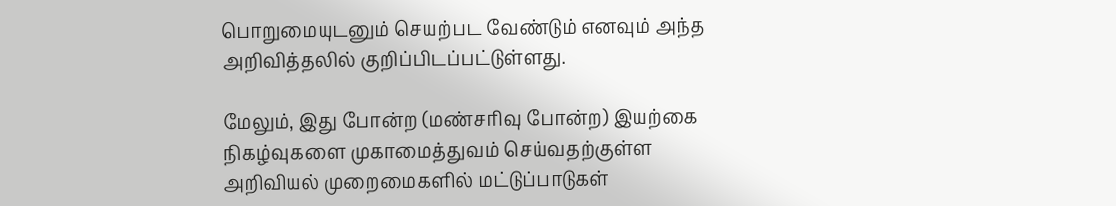பொறுமையுடனும் செயற்பட வேண்டும் எனவும் அந்த அறிவித்தலில் குறிப்பிடப்பட்டுள்ளது.

மேலும், இது போன்ற (மண்சரிவு போன்ற) இயற்கை நிகழ்வுகளை முகாமைத்துவம் செய்வதற்குள்ள அறிவியல் முறைமைகளில் மட்டுப்பாடுகள்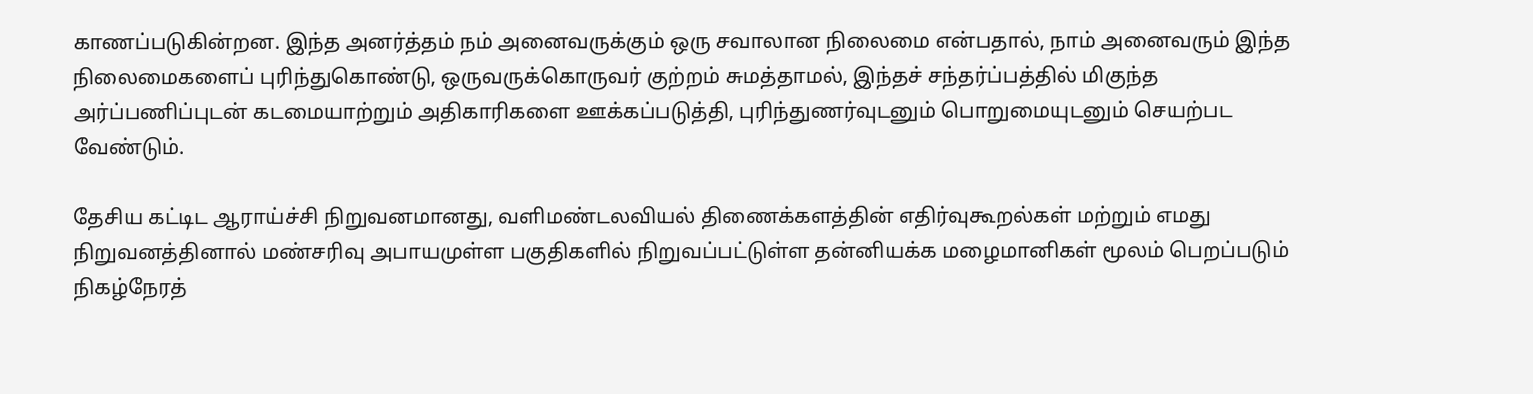காணப்படுகின்றன. இந்த அனர்த்தம் நம் அனைவருக்கும் ஒரு சவாலான நிலைமை என்பதால், நாம் அனைவரும் இந்த நிலைமைகளைப் புரிந்துகொண்டு, ஒருவருக்கொருவர் குற்றம் சுமத்தாமல், இந்தச் சந்தர்ப்பத்தில் மிகுந்த அர்ப்பணிப்புடன் கடமையாற்றும் அதிகாரிகளை ஊக்கப்படுத்தி, புரிந்துணர்வுடனும் பொறுமையுடனும் செயற்பட வேண்டும்.

தேசிய கட்டிட ஆராய்ச்சி நிறுவனமானது, வளிமண்டலவியல் திணைக்களத்தின் எதிர்வுகூறல்கள் மற்றும் எமது நிறுவனத்தினால் மண்சரிவு அபாயமுள்ள பகுதிகளில் நிறுவப்பட்டுள்ள தன்னியக்க மழைமானிகள் மூலம் பெறப்படும் நிகழ்நேரத்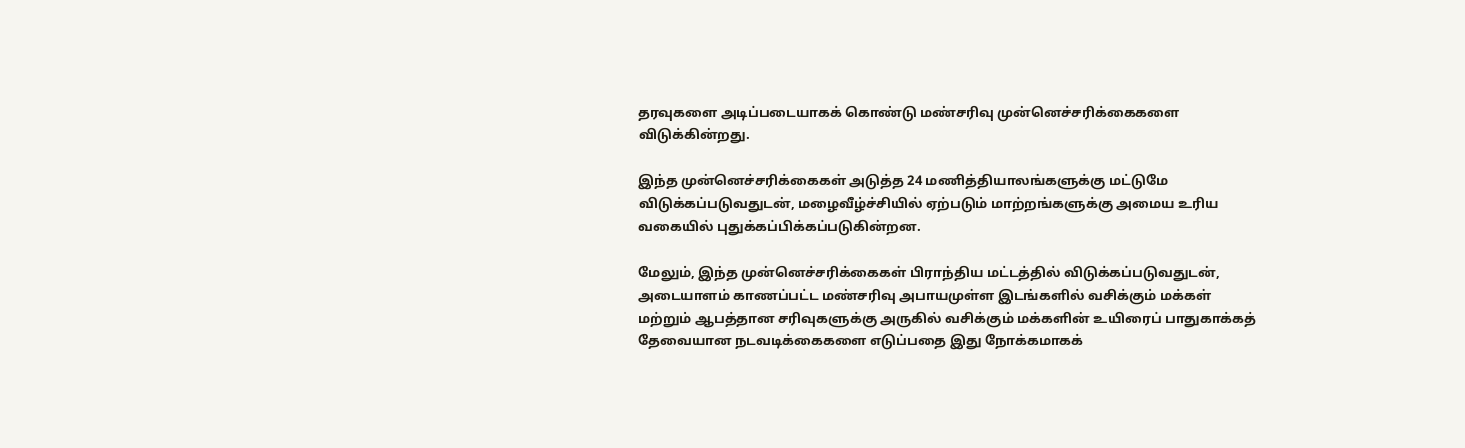தரவுகளை அடிப்படையாகக் கொண்டு மண்சரிவு முன்னெச்சரிக்கைகளை விடுக்கின்றது.

இந்த முன்னெச்சரிக்கைகள் அடுத்த 24 மணித்தியாலங்களுக்கு மட்டுமே விடுக்கப்படுவதுடன், மழைவீழ்ச்சியில் ஏற்படும் மாற்றங்களுக்கு அமைய உரிய வகையில் புதுக்கப்பிக்கப்படுகின்றன.

மேலும், இந்த முன்னெச்சரிக்கைகள் பிராந்திய மட்டத்தில் விடுக்கப்படுவதுடன், அடையாளம் காணப்பட்ட மண்சரிவு அபாயமுள்ள இடங்களில் வசிக்கும் மக்கள் மற்றும் ஆபத்தான சரிவுகளுக்கு அருகில் வசிக்கும் மக்களின் உயிரைப் பாதுகாக்கத் தேவையான நடவடிக்கைகளை எடுப்பதை இது நோக்கமாகக்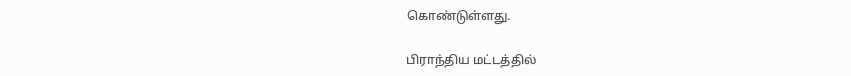கொண்டுள்ளது.

பிராந்திய மட்டத்தில்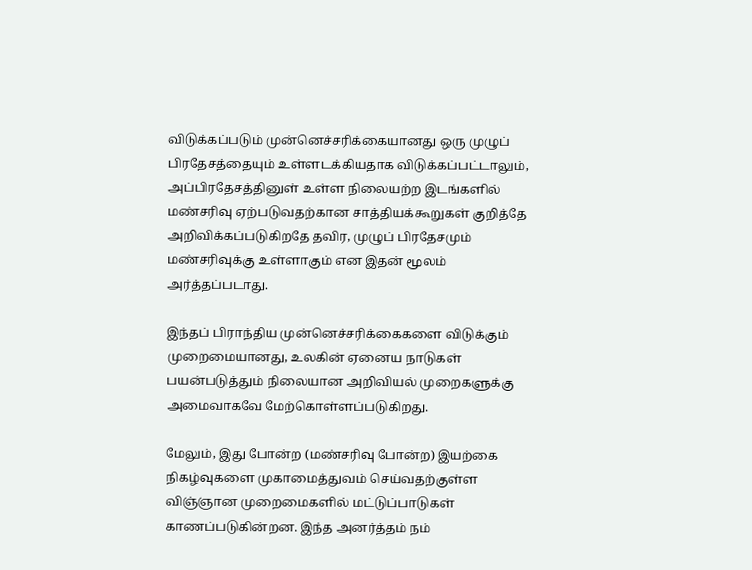விடுக்கப்படும் முன்னெச்சரிக்கையானது ஒரு முழுப் பிரதேசத்தையும் உள்ளடக்கியதாக விடுக்கப்பட்டாலும், அப்பிரதேசத்தினுள் உள்ள நிலையற்ற இடங்களில் மண்சரிவு ஏற்படுவதற்கான சாத்தியக்கூறுகள் குறித்தே அறிவிக்கப்படுகிறதே தவிர, முழுப் பிரதேசமும் மண்சரிவுக்கு உள்ளாகும் என இதன் மூலம் அர்த்தப்படாது.

இந்தப் பிராந்திய முன்னெச்சரிக்கைகளை விடுக்கும் முறைமையானது, உலகின் ஏனைய நாடுகள் பயன்படுத்தும் நிலையான அறிவியல் முறைகளுக்கு அமைவாகவே மேற்கொள்ளப்படுகிறது.

மேலும், இது போன்ற (மண்சரிவு போன்ற) இயற்கை நிகழ்வுகளை முகாமைத்துவம் செய்வதற்குள்ள விஞ்ஞான முறைமைகளில் மட்டுப்பாடுகள் காணப்படுகின்றன. இந்த அனர்த்தம் நம்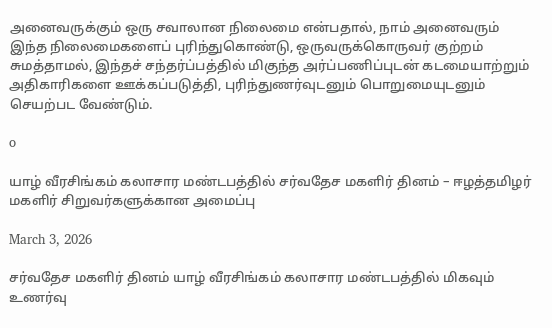அனைவருக்கும் ஒரு சவாலான நிலைமை என்பதால், நாம் அனைவரும் இந்த நிலைமைகளைப் புரிந்துகொண்டு, ஒருவருக்கொருவர் குற்றம் சுமத்தாமல், இந்தச் சந்தர்ப்பத்தில் மிகுந்த அர்ப்பணிப்புடன் கடமையாற்றும் அதிகாரிகளை ஊக்கப்படுத்தி, புரிந்துணர்வுடனும் பொறுமையுடனும் செயற்பட வேண்டும்.

o

யாழ் வீரசிங்கம் கலாசார மண்டபத்தில் சர்வதேச மகளிர் தினம் – ஈழத்தமிழர் மகளிர் சிறுவர்களுக்கான அமைப்பு

March 3, 2026

சர்வதேச மகளிர் தினம் யாழ் வீரசிங்கம் கலாசார மண்டபத்தில் மிகவும் உணர்வு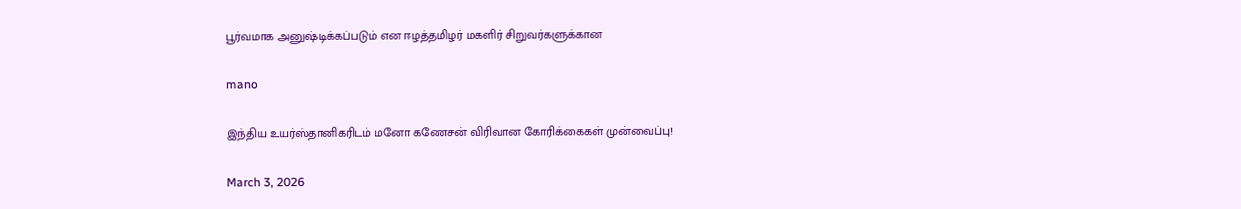பூர்வமாக அனுஷ்டிக்கப்படும் என ஈழத்தமிழர் மகளிர் சிறுவர்களுக்கான

mano

இந்திய உயர்ஸ்தானிகரிடம் மனோ கணேசன் விரிவான கோரிக்கைகள் முன்வைப்பு!

March 3, 2026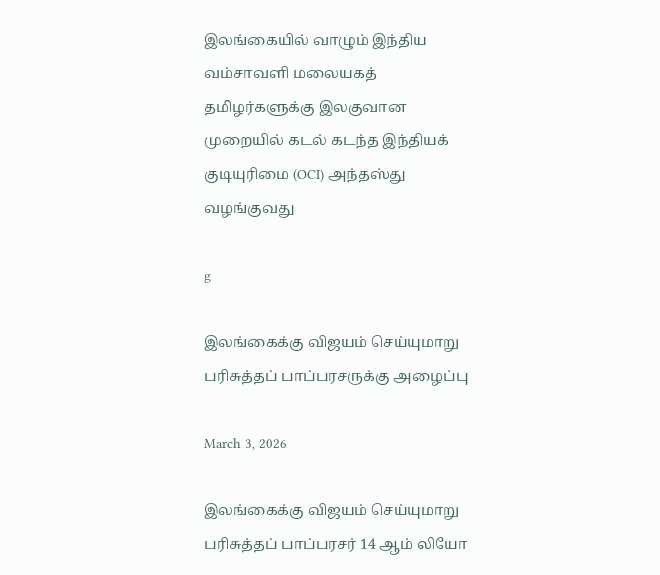இலங்கையில் வாழும் இந்திய வம்சாவளி மலையகத் தமிழர்களுக்கு இலகுவான முறையில் கடல் கடந்த இந்தியக் குடியுரிமை (OCI) அந்தஸ்து வழங்குவது

g

இலங்கைக்கு விஜயம் செய்யுமாறு பரிசுத்தப் பாப்பரசருக்கு அழைப்பு

March 3, 2026

இலங்கைக்கு விஜயம் செய்யுமாறு பரிசுத்தப் பாப்பரசர் 14 ஆம் லியோ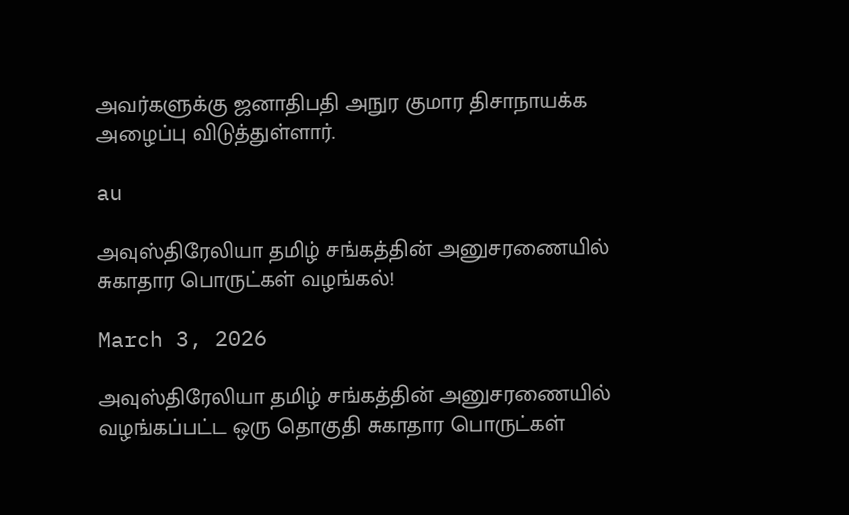அவர்களுக்கு ஜனாதிபதி அநுர குமார திசாநாயக்க அழைப்பு விடுத்துள்ளார்.

au

அவுஸ்திரேலியா தமிழ் சங்கத்தின் அனுசரணையில் சுகாதார பொருட்கள் வழங்கல்!

March 3, 2026

அவுஸ்திரேலியா தமிழ் சங்கத்தின் அனுசரணையில் வழங்கப்பட்ட ஒரு தொகுதி சுகாதார பொருட்கள்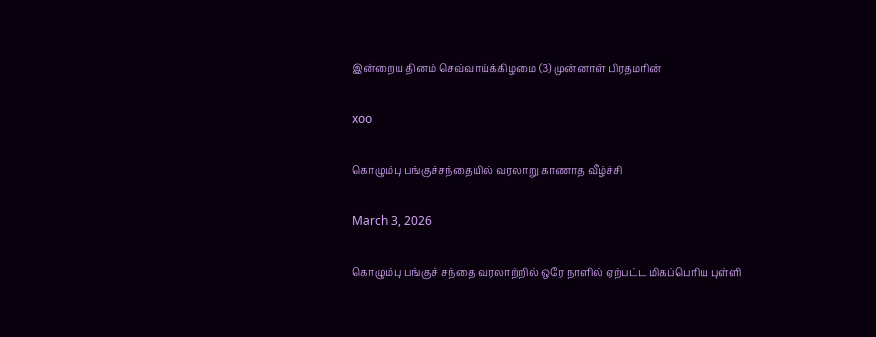இன்றைய தினம் செவ்வாய்க்கிழமை (3) முன்னாள் பிரதமரின்

xoo

கொழும்பு பங்குச்சந்தையில் வரலாறு காணாத வீழ்ச்சி

March 3, 2026

கொழும்பு பங்குச் சந்தை வரலாற்றில் ஒரே நாளில் ஏற்பட்ட மிகப்பெரிய புள்ளி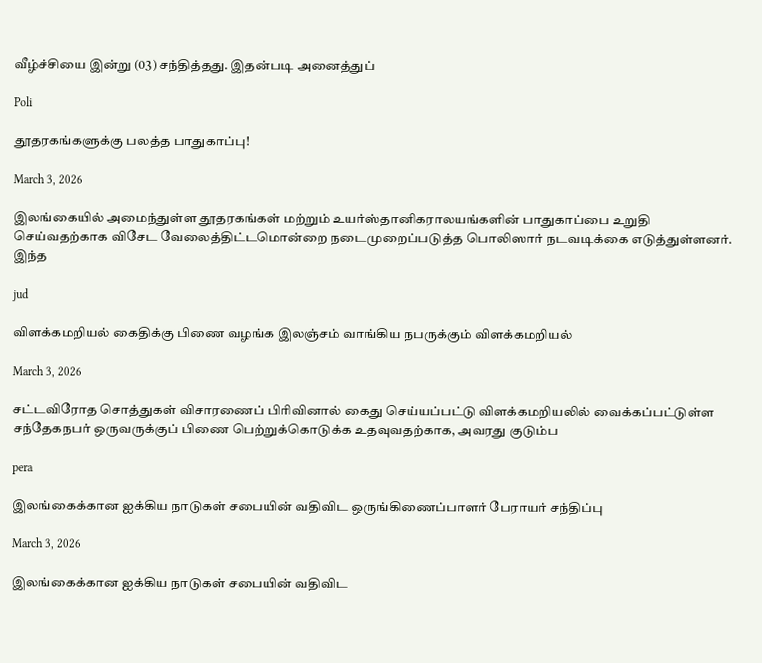வீழ்ச்சியை இன்று (03) சந்தித்தது. இதன்படி அனைத்துப்

Poli

தூதரகங்களுக்கு பலத்த பாதுகாப்பு!

March 3, 2026

இலங்கையில் அமைந்துள்ள தூதரகங்கள் மற்றும் உயர்ஸ்தானிகராலயங்களின் பாதுகாப்பை உறுதி செய்வதற்காக விசேட வேலைத்திட்டமொன்றை நடைமுறைப்படுத்த பொலிஸார் நடவடிக்கை எடுத்துள்ளனர். இந்த

jud

விளக்கமறியல் கைதிக்கு பிணை வழங்க இலஞ்சம் வாங்கிய நபருக்கும் விளக்கமறியல்

March 3, 2026

சட்டவிரோத சொத்துகள் விசாரணைப் பிரிவினால் கைது செய்யப்பட்டு விளக்கமறியலில் வைக்கப்பட்டுள்ள சந்தேகநபர் ஒருவருக்குப் பிணை பெற்றுக்கொடுக்க உதவுவதற்காக, அவரது குடும்ப

pera

இலங்கைக்கான ஐக்கிய நாடுகள் சபையின் வதிவிட ஒருங்கிணைப்பாளர் பேராயர் சந்திப்பு

March 3, 2026

இலங்கைக்கான ஐக்கிய நாடுகள் சபையின் வதிவிட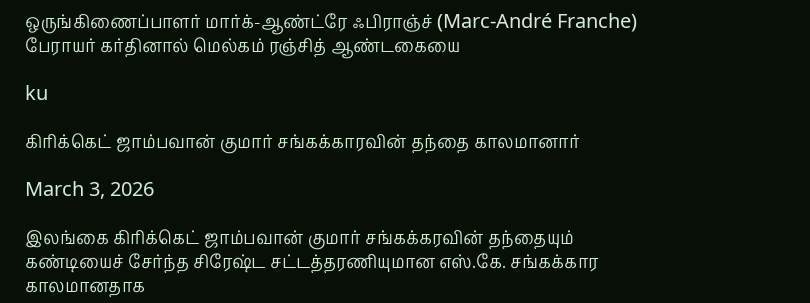ஒருங்கிணைப்பாளர் மார்க்-ஆண்ட்ரே ஃபிராஞ்ச் (Marc-André Franche) பேராயர் கர்தினால் மெல்கம் ரஞ்சித் ஆண்டகையை

ku

கிரிக்கெட் ஜாம்பவான் குமார் சங்கக்காரவின் தந்தை காலமானார்

March 3, 2026

இலங்கை கிரிக்கெட் ஜாம்பவான் குமார் சங்கக்கரவின் தந்தையும் கண்டியைச் சேர்ந்த சிரேஷ்ட சட்டத்தரணியுமான எஸ்.கே. சங்கக்கார காலமானதாக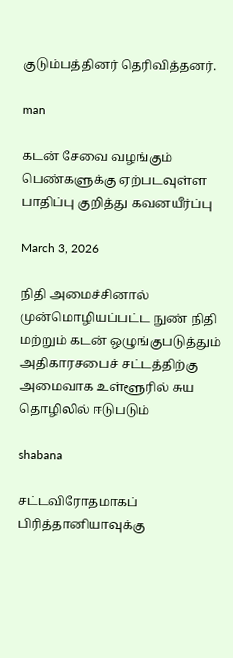குடும்பத்தினர் தெரிவித்தனர்.

man

கடன் சேவை வழங்கும் பெண்களுக்கு ஏற்படவுள்ள பாதிப்பு குறித்து கவனயீர்ப்பு

March 3, 2026

நிதி அமைச்சினால் முன்மொழியப்பட்ட நுண் நிதி மற்றும் கடன் ஒழுங்குபடுத்தும் அதிகாரசபைச் சட்டத்திற்கு அமைவாக உள்ளூரில் சுய தொழிலில் ஈடுபடும்

shabana

சட்டவிரோதமாகப் பிரித்தானியாவுக்கு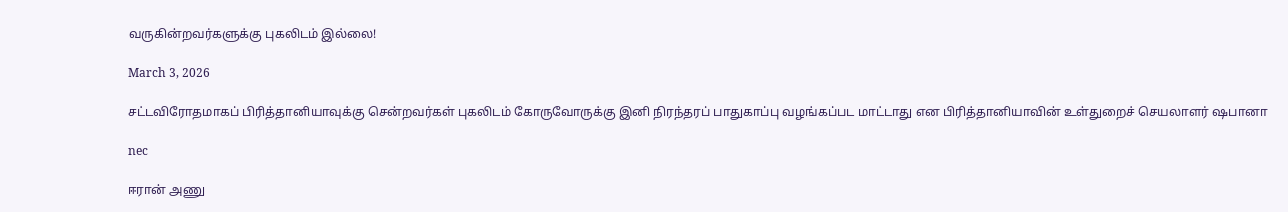வருகின்றவர்களுக்கு புகலிடம் இல்லை!

March 3, 2026

சட்டவிரோதமாகப் பிரித்தானியாவுக்கு சென்றவர்கள் புகலிடம் கோருவோருக்கு இனி நிரந்தரப் பாதுகாப்பு வழங்கப்பட மாட்டாது என பிரித்தானியாவின் உள்துறைச் செயலாளர் ஷபானா

nec

ஈரான் அணு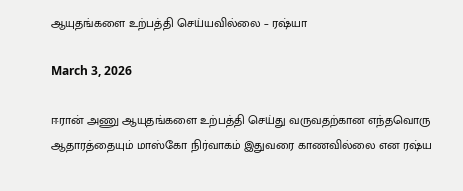ஆயுதங்களை உற்பத்தி செய்யவில்லை – ரஷ்யா

March 3, 2026

ஈரான் அணு ஆயுதங்களை உற்பத்தி செய்து வருவதற்கான எந்தவொரு ஆதாரத்தையும் மாஸ்கோ நிர்வாகம் இதுவரை காணவில்லை என ரஷ்ய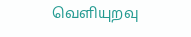வெளியுறவு